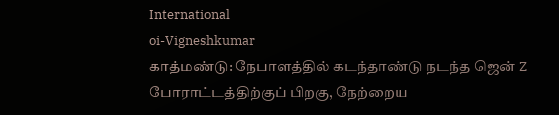International
oi-Vigneshkumar
காத்மண்டு: நேபாளத்தில் கடந்தாண்டு நடந்த ஜென் Z போராட்டத்திற்குப் பிறகு, நேற்றைய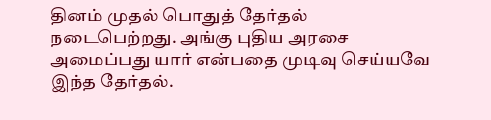தினம் முதல் பொதுத் தேர்தல் நடைபெற்றது. அங்கு புதிய அரசை அமைப்பது யார் என்பதை முடிவு செய்யவே இந்த தேர்தல்.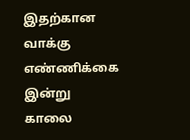இதற்கான வாக்கு எண்ணிக்கை இன்று காலை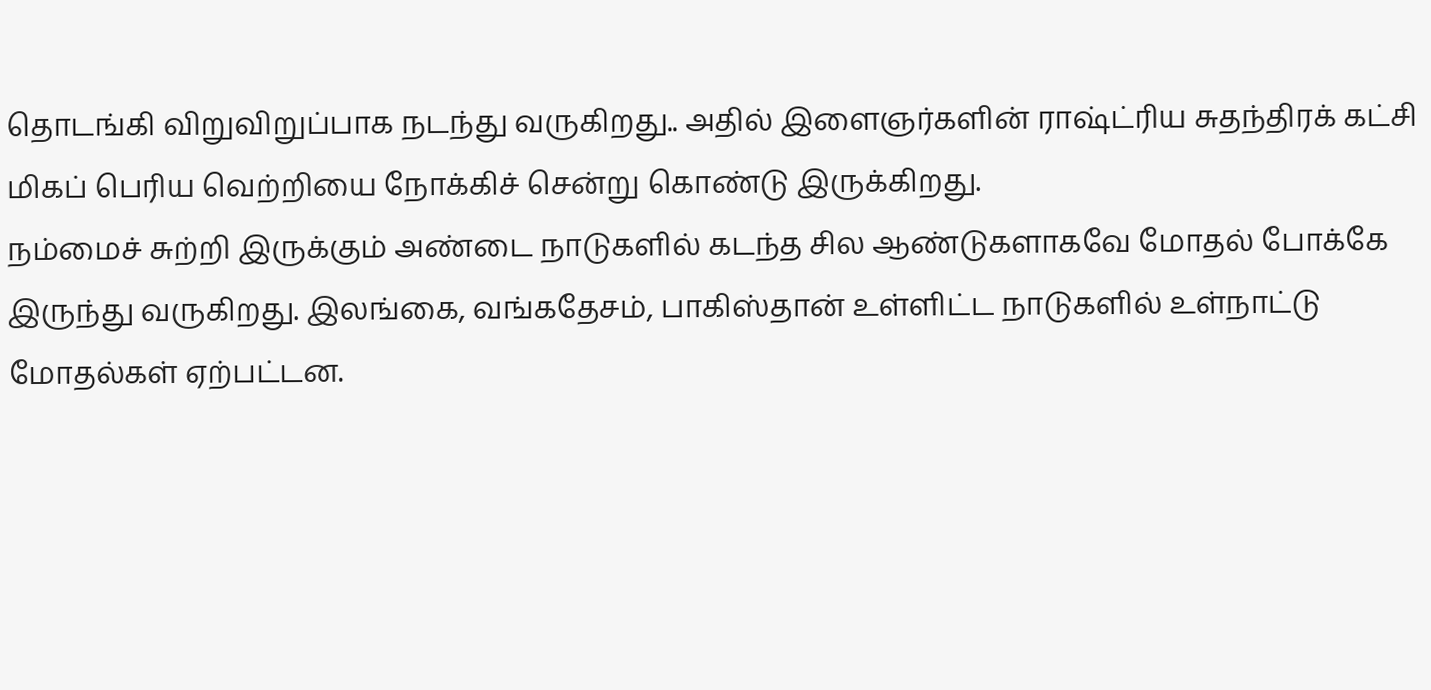தொடங்கி விறுவிறுப்பாக நடந்து வருகிறது.. அதில் இளைஞர்களின் ராஷ்ட்ரிய சுதந்திரக் கட்சி மிகப் பெரிய வெற்றியை நோக்கிச் சென்று கொண்டு இருக்கிறது.
நம்மைச் சுற்றி இருக்கும் அண்டை நாடுகளில் கடந்த சில ஆண்டுகளாகவே மோதல் போக்கே இருந்து வருகிறது. இலங்கை, வங்கதேசம், பாகிஸ்தான் உள்ளிட்ட நாடுகளில் உள்நாட்டு மோதல்கள் ஏற்பட்டன.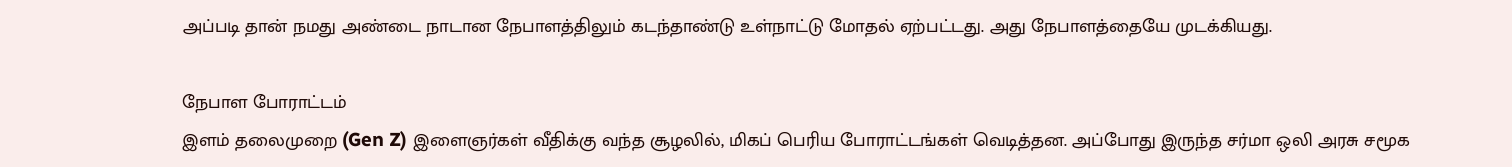அப்படி தான் நமது அண்டை நாடான நேபாளத்திலும் கடந்தாண்டு உள்நாட்டு மோதல் ஏற்பட்டது. அது நேபாளத்தையே முடக்கியது.

நேபாள போராட்டம்
இளம் தலைமுறை (Gen Z) இளைஞர்கள் வீதிக்கு வந்த சூழலில், மிகப் பெரிய போராட்டங்கள் வெடித்தன. அப்போது இருந்த சர்மா ஒலி அரசு சமூக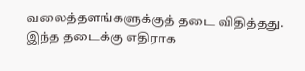வலைத்தளங்களுக்குத் தடை விதித்தது. இந்த தடைக்கு எதிராக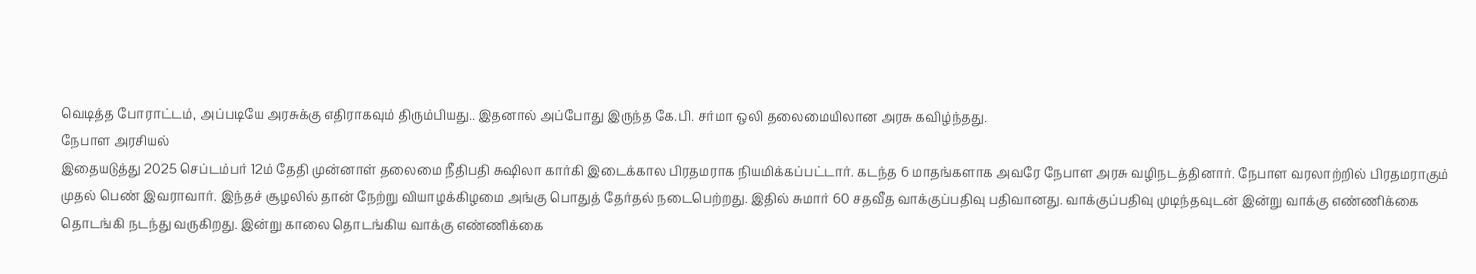வெடித்த போராட்டம், அப்படியே அரசுக்கு எதிராகவும் திரும்பியது.. இதனால் அப்போது இருந்த கே.பி. சர்மா ஒலி தலைமையிலான அரசு கவிழ்ந்தது.
நேபாள அரசியல்
இதையடுத்து 2025 செப்டம்பர் 12ம் தேதி முன்னாள் தலைமை நீதிபதி சுஷிலா கார்கி இடைக்கால பிரதமராக நியமிக்கப்பட்டார். கடந்த 6 மாதங்களாக அவரே நேபாள அரசு வழிநடத்தினார். நேபாள வரலாற்றில் பிரதமராகும் முதல் பெண் இவராவார். இந்தச் சூழலில் தான் நேற்று வியாழக்கிழமை அங்கு பொதுத் தேர்தல் நடைபெற்றது. இதில் சுமார் 60 சதவீத வாக்குப்பதிவு பதிவானது. வாக்குப்பதிவு முடிந்தவுடன் இன்று வாக்கு எண்ணிக்கை தொடங்கி நடந்து வருகிறது. இன்று காலை தொடங்கிய வாக்கு எண்ணிக்கை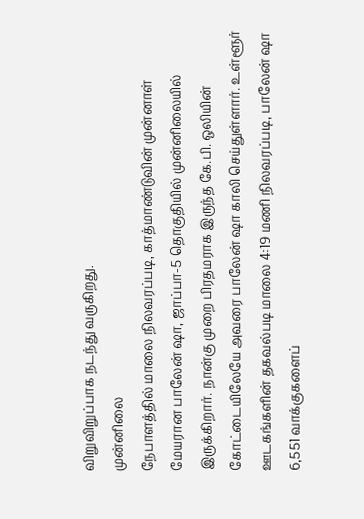விறுவிறுப்பாக நடந்து வருகிறது.
முன்னிலை
நேபாளத்தில் மாலை நிலவரப்படி, காத்மாண்டுவின் முன்னாள் மேயரான பாலேன் ஷா, ஜாப்பா-5 தொகுதியில் முன்னிலையில் இருக்கிறார். நான்கு முறை பிரதமராக இருந்த கே.பி. ஒலியின் கோட்டையிலேயே அவரை பாலேன் ஷா காலி செய்துள்ளார். உள்ளூர் ஊடகங்களின் தகவல்படி மாலை 4:19 மணி நிலவரப்படி, பாலேன் ஷா 6,551 வாக்குகளைப்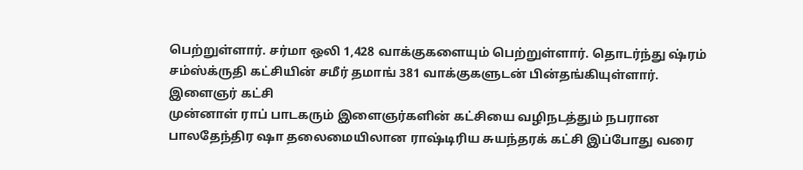பெற்றுள்ளார். சர்மா ஒலி 1,428 வாக்குகளையும் பெற்றுள்ளார். தொடர்ந்து ஷ்ரம் சம்ஸ்க்ருதி கட்சியின் சமீர் தமாங் 381 வாக்குகளுடன் பின்தங்கியுள்ளார்.
இளைஞர் கட்சி
முன்னாள் ராப் பாடகரும் இளைஞர்களின் கட்சியை வழிநடத்தும் நபரான பாலதேந்திர ஷா தலைமையிலான ராஷ்டிரிய சுயந்தரக் கட்சி இப்போது வரை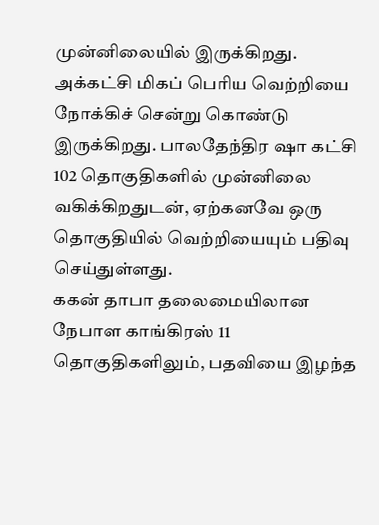முன்னிலையில் இருக்கிறது. அக்கட்சி மிகப் பெரிய வெற்றியை நோக்கிச் சென்று கொண்டு இருக்கிறது. பாலதேந்திர ஷா கட்சி 102 தொகுதிகளில் முன்னிலை வகிக்கிறதுடன், ஏற்கனவே ஒரு தொகுதியில் வெற்றியையும் பதிவு செய்துள்ளது.
ககன் தாபா தலைமையிலான நேபாள காங்கிரஸ் 11 தொகுதிகளிலும், பதவியை இழந்த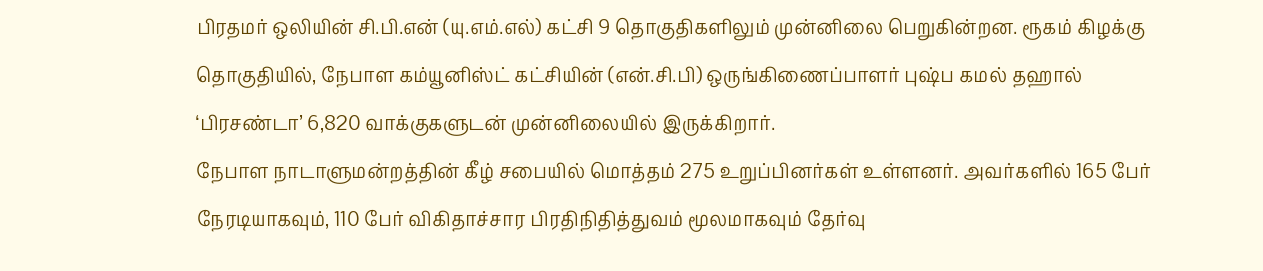பிரதமர் ஒலியின் சி.பி.என் (யு.எம்.எல்) கட்சி 9 தொகுதிகளிலும் முன்னிலை பெறுகின்றன. ரூகம் கிழக்கு தொகுதியில், நேபாள கம்யூனிஸ்ட் கட்சியின் (என்.சி.பி) ஒருங்கிணைப்பாளர் புஷ்ப கமல் தஹால் ‘பிரசண்டா’ 6,820 வாக்குகளுடன் முன்னிலையில் இருக்கிறார்.
நேபாள நாடாளுமன்றத்தின் கீழ் சபையில் மொத்தம் 275 உறுப்பினர்கள் உள்ளனர். அவர்களில் 165 பேர் நேரடியாகவும், 110 பேர் விகிதாச்சார பிரதிநிதித்துவம் மூலமாகவும் தேர்வு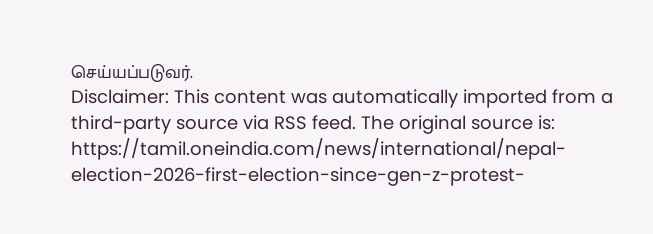செய்யப்படுவர்.
Disclaimer: This content was automatically imported from a third-party source via RSS feed. The original source is: https://tamil.oneindia.com/news/international/nepal-election-2026-first-election-since-gen-z-protest-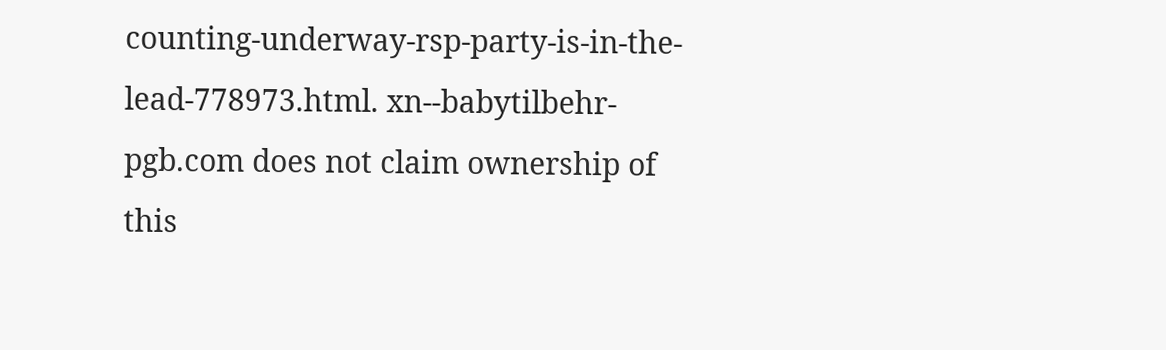counting-underway-rsp-party-is-in-the-lead-778973.html. xn--babytilbehr-pgb.com does not claim ownership of this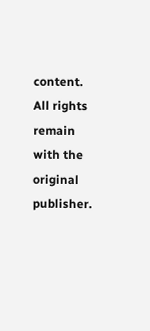content. All rights remain with the original publisher.